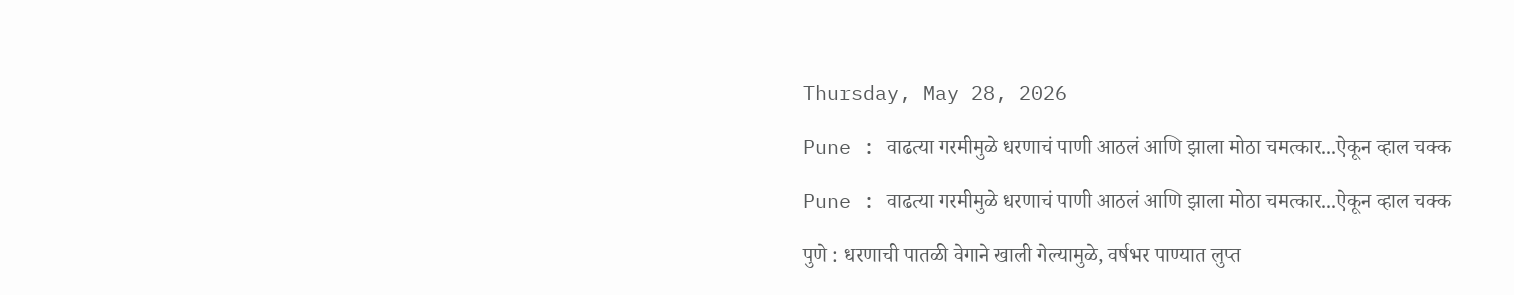Thursday, May 28, 2026

Pune : वाढत्या गरमीमुळे धरणाचं पाणी आठलं आणि झाला मोठा चमत्कार...ऐकून व्हाल चक्क

Pune : वाढत्या गरमीमुळे धरणाचं पाणी आठलं आणि झाला मोठा चमत्कार...ऐकून व्हाल चक्क

पुणे : धरणाची पातळी वेगाने खाली गेल्यामुळे, वर्षभर पाण्यात लुप्त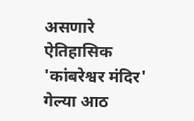असणारे ऐतिहासिक 'कांबरेश्वर मंदिर' गेल्या आठ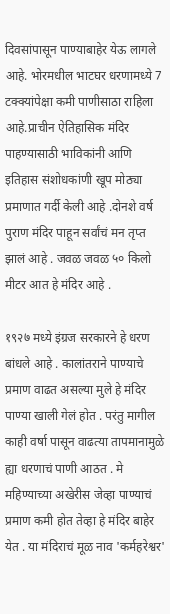दिवसांपासून पाण्याबाहेर येऊ लागले आहे. भोरमधील भाटघर धरणामध्ये 7 टक्क्यांपेक्षा कमी पाणीसाठा राहिला आहे.प्राचीन ऐतिहासिक मंदिर पाहण्यासाठी भाविकांनी आणि इतिहास संशोधकांणी खूप मोठ्या प्रमाणात गर्दी केली आहे .दोनशे वर्ष पुराण मंदिर पाहून सर्वांचं मन तृप्त झालं आहे . जवळ जवळ ५० किलो मीटर आत हे मंदिर आहे .

१९२७ मध्ये इंग्रज सरकारने हे धरण बांधले आहे . कालांतराने पाण्याचे प्रमाण वाढत असल्या मुले हे मंदिर पाण्या खाली गेलं होत . परंतु मागील काही वर्षा पासून वाढत्या तापमानामुळे ह्या धरणाचं पाणी आठत . मे महिण्याच्या अखेरीस जेव्हा पाण्याचं प्रमाण कमी होत तेव्हा हे मंदिर बाहेर येत . या मंदिराचं मूळ नाव 'कर्महरेश्वर'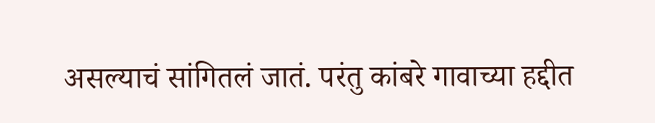असल्याचं सांगितलं जातं. परंतु कांबरे गावाच्या हद्दीत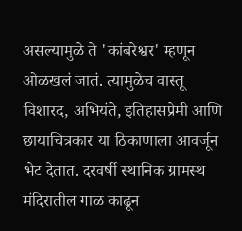असल्यामुळे ते 'कांबरेश्वर' म्हणून ओळखलं जातं. त्यामुळेच वास्तू विशारद, अभियंते, इतिहासप्रेमी आणि छायाचित्रकार या ठिकाणाला आवर्जून भेट देतात. दरवर्षी स्थानिक ग्रामस्थ मंदिरातील गाळ काढून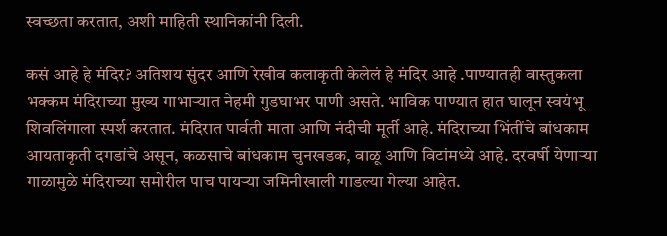स्वच्छता करतात, अशी माहिती स्थानिकांनी दिली.

कसं आहे हे मंदिर? अतिशय सुंदर आणि रेखीव कलाकृती केलेलं हे मंदिर आहे .पाण्यातही वास्तुकला भक्कम मंदिराच्या मुख्य गाभाऱ्यात नेहमी गुडघाभर पाणी असते. भाविक पाण्यात हात घालून स्वयंभू शिवलिंगाला स्पर्श करतात. मंदिरात पार्वती माता आणि नंदीची मूर्ती आहे. मंदिराच्या भिंतींचे बांधकाम आयताकृती दगडांचे असून, कळसाचे बांधकाम चुनखडक, वाळू आणि विटांमध्ये आहे. दरवर्षी येणाऱ्या गाळामुळे मंदिराच्या समोरील पाच पायऱ्या जमिनीखाली गाडल्या गेल्या आहेत.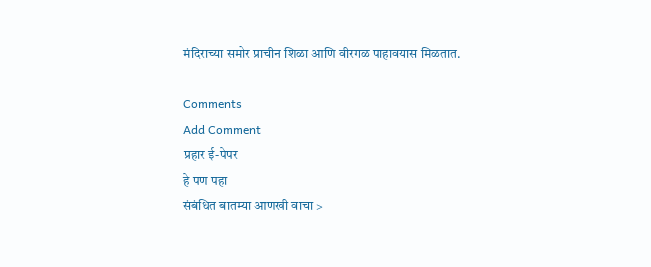मंदिराच्या समोर प्राचीन शिळा आणि वीरगळ पाहावयास मिळतात.

Comments
Add Comment
प्रहार ई-पेपर
हे पण पहा
संबंधित बातम्या आणखी वाचा >